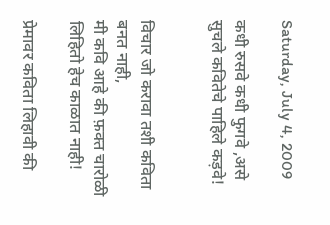Saturday, July 4, 2009

कधी रुसवे कधी फुगवे ,असे सुचले कवितेचे पाहिले कड़वे!


विचार जो करावा तशी कविता बनत नाही,
मी कवि आहे की फ़क्त चारोळी लिहितो हेच काळात नाही!

प्रेमावर कविता लिहावी की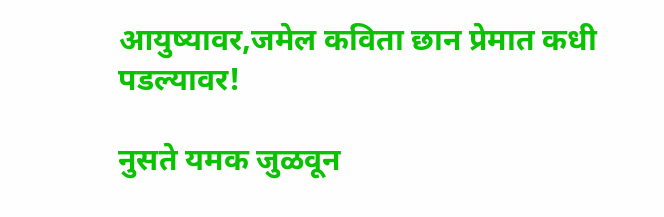आयुष्यावर,जमेल कविता छान प्रेमात कधी पडल्यावर!

नुसते यमक जुळवून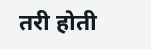तरी होती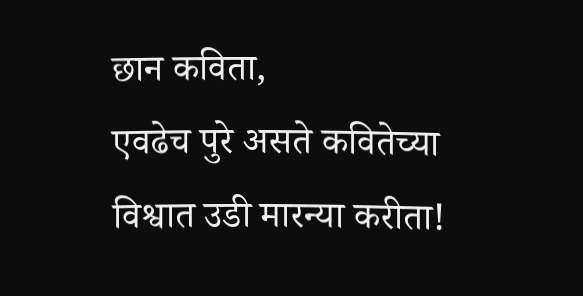छान कविता,
एवढेच पुरे असते कवितेच्या विश्वात उडी मारन्या करीता!